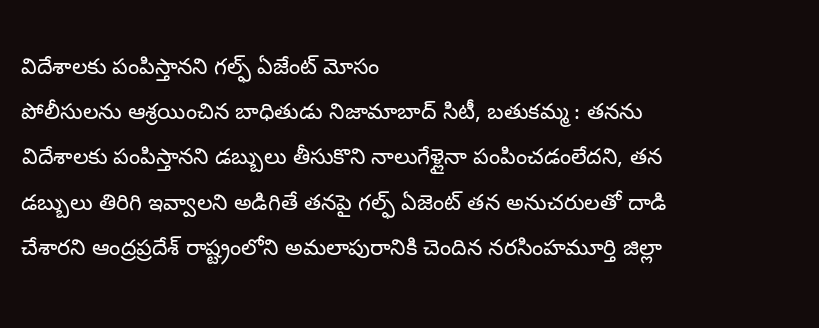విదేశాలకు పంపిస్తానని గల్ఫ్ ఏజేంట్ మోసం
పోలీసులను ఆశ్రయించిన బాధితుడు నిజామాబాద్ సిటీ, బతుకమ్మ : తనను విదేశాలకు పంపిస్తానని డబ్బులు తీసుకొని నాలుగేళ్లైనా పంపించడంలేదని, తన డబ్బులు తిరిగి ఇవ్వాలని అడిగితే తనపై గల్ఫ్ ఏజెంట్ తన అనుచరులతో దాడి చేశారని ఆంద్రప్రదేశ్ రాష్ట్రంలోని అమలాపురానికి చెందిన నరసింహమూర్తి జిల్లా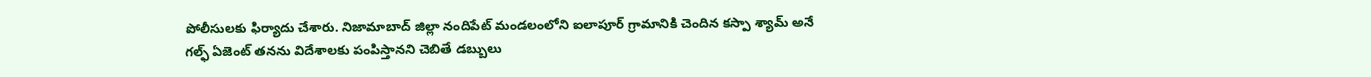పోలీసులకు ఫిర్యాదు చేశారు. నిజామాబాద్ జిల్లా నందిపేట్ మండలంలోని ఐలాపూర్ గ్రామానికి చెందిన కస్పా శ్యామ్ అనే గల్ఫ్ ఏజెంట్ తనను విదేశాలకు పంపిస్తానని చెబితే డబ్బులు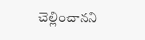చెల్లించానని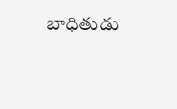బాధితుడు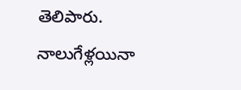తెలిపారు. నాలుగేళ్లయినా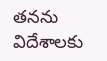తనను విదేశాలకు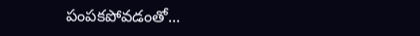పంపకపోవడంతో...